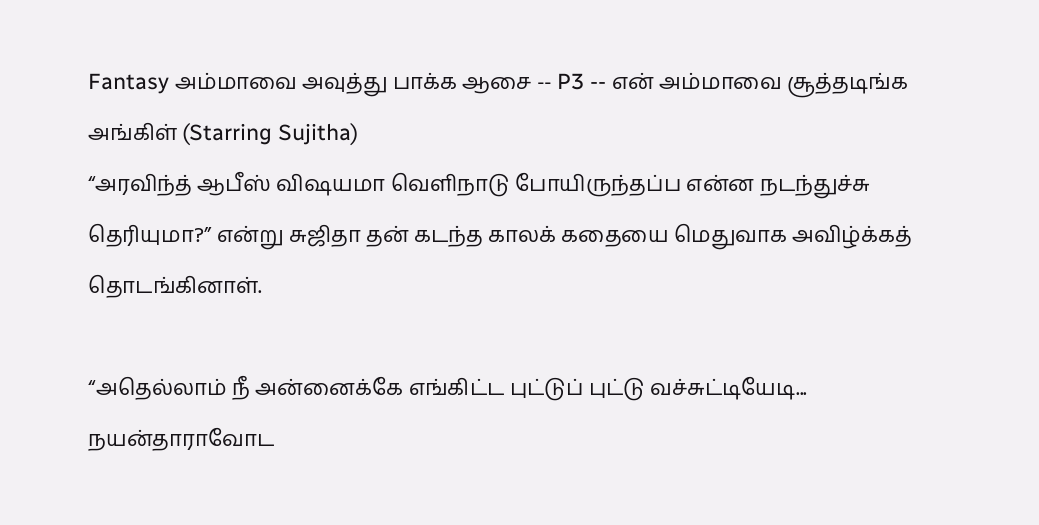Fantasy அம்மாவை அவுத்து பாக்க ஆசை -- P3 -- என் அம்மாவை சூத்தடிங்க அங்கிள் (Starring Sujitha)
“அரவிந்த் ஆபீஸ் விஷயமா வெளிநாடு போயிருந்தப்ப என்ன நடந்துச்சு தெரியுமா?” என்று சுஜிதா தன் கடந்த காலக் கதையை மெதுவாக அவிழ்க்கத் தொடங்கினாள்.

“அதெல்லாம் நீ அன்னைக்கே எங்கிட்ட புட்டுப் புட்டு வச்சுட்டியேடி... நயன்தாராவோட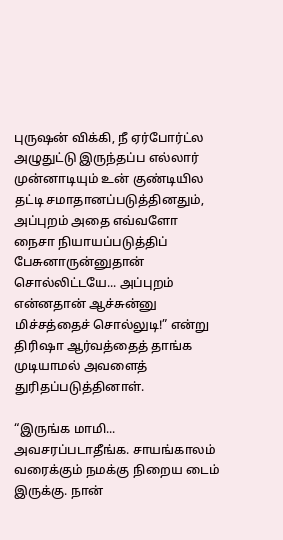புருஷன் விக்கி, நீ ஏர்போர்ட்ல அழுதுட்டு இருந்தப்ப எல்லார் முன்னாடியும் உன் குண்டியில தட்டி சமாதானப்படுத்தினதும், அப்புறம் அதை எவ்வளோ நைசா நியாயப்படுத்திப் பேசுனாருன்னுதான் சொல்லிட்டயே... அப்புறம் என்னதான் ஆச்சுன்னு மிச்சத்தைச் சொல்லுடி!” என்று திரிஷா ஆர்வத்தைத் தாங்க முடியாமல் அவளைத் துரிதப்படுத்தினாள்.

“இருங்க மாமி... அவசரப்படாதீங்க. சாயங்காலம் வரைக்கும் நமக்கு நிறைய டைம் இருக்கு. நான்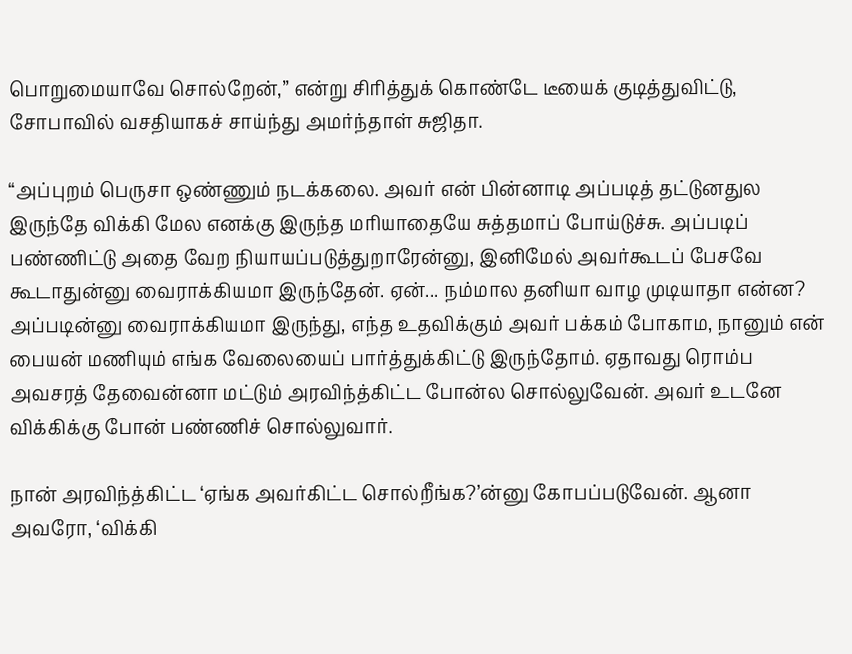பொறுமையாவே சொல்றேன்,” என்று சிரித்துக் கொண்டே டீயைக் குடித்துவிட்டு, சோபாவில் வசதியாகச் சாய்ந்து அமர்ந்தாள் சுஜிதா.

“அப்புறம் பெருசா ஒண்ணும் நடக்கலை. அவர் என் பின்னாடி அப்படித் தட்டுனதுல இருந்தே விக்கி மேல எனக்கு இருந்த மரியாதையே சுத்தமாப் போய்டுச்சு. அப்படிப் பண்ணிட்டு அதை வேற நியாயப்படுத்துறாரேன்னு, இனிமேல் அவர்கூடப் பேசவே கூடாதுன்னு வைராக்கியமா இருந்தேன். ஏன்... நம்மால தனியா வாழ முடியாதா என்ன? அப்படின்னு வைராக்கியமா இருந்து, எந்த உதவிக்கும் அவர் பக்கம் போகாம, நானும் என் பையன் மணியும் எங்க வேலையைப் பார்த்துக்கிட்டு இருந்தோம். ஏதாவது ரொம்ப அவசரத் தேவைன்னா மட்டும் அரவிந்த்கிட்ட போன்ல சொல்லுவேன். அவர் உடனே விக்கிக்கு போன் பண்ணிச் சொல்லுவார்.

நான் அரவிந்த்கிட்ட ‘ஏங்க அவர்கிட்ட சொல்றீங்க?’ன்னு கோபப்படுவேன். ஆனா அவரோ, ‘விக்கி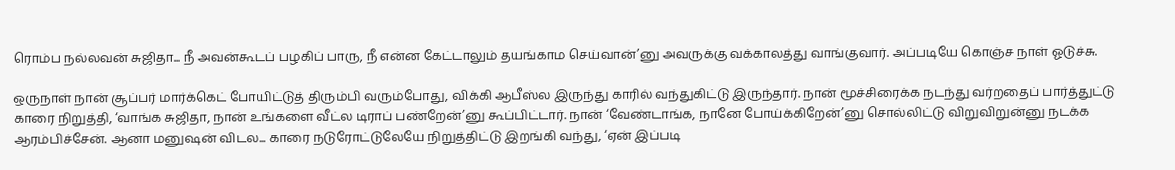ரொம்ப நல்லவன் சுஜிதா... நீ அவன்கூடப் பழகிப் பாரு, நீ என்ன கேட்டாலும் தயங்காம செய்வான்’னு அவருக்கு வக்காலத்து வாங்குவார். அப்படியே கொஞ்ச நாள் ஓடுச்சு.

ஒருநாள் நான் சூப்பர் மார்க்கெட் போயிட்டுத் திரும்பி வரும்போது, விக்கி ஆபீஸ்ல இருந்து காரில் வந்துகிட்டு இருந்தார். நான் மூச்சிரைக்க நடந்து வர்றதைப் பார்த்துட்டு காரை நிறுத்தி, ‘வாங்க சுஜிதா, நான் உங்களை வீட்ல டிராப் பண்றேன்’னு கூப்பிட்டார். நான் ‘வேண்டாங்க, நானே போய்க்கிறேன்’னு சொல்லிட்டு விறுவிறுன்னு நடக்க ஆரம்பிச்சேன். ஆனா மனுஷன் விடல... காரை நடுரோட்டுலேயே நிறுத்திட்டு இறங்கி வந்து, ‘ஏன் இப்படி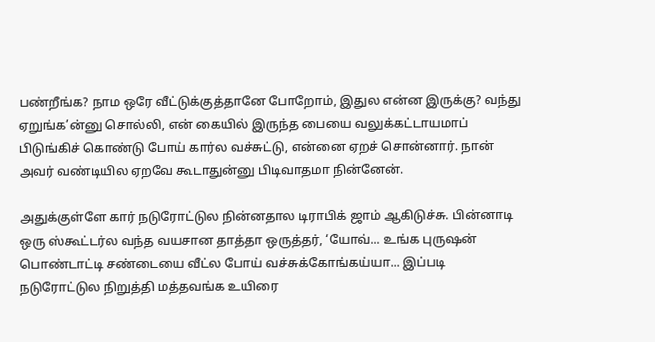பண்றீங்க? நாம ஒரே வீட்டுக்குத்தானே போறோம், இதுல என்ன இருக்கு? வந்து ஏறுங்க’ன்னு சொல்லி, என் கையில் இருந்த பையை வலுக்கட்டாயமாப் பிடுங்கிச் கொண்டு போய் கார்ல வச்சுட்டு, என்னை ஏறச் சொன்னார். நான் அவர் வண்டியில ஏறவே கூடாதுன்னு பிடிவாதமா நின்னேன்.

அதுக்குள்ளே கார் நடுரோட்டுல நின்னதால டிராபிக் ஜாம் ஆகிடுச்சு. பின்னாடி ஒரு ஸ்கூட்டர்ல வந்த வயசான தாத்தா ஒருத்தர், ‘யோவ்... உங்க புருஷன் பொண்டாட்டி சண்டையை வீட்ல போய் வச்சுக்கோங்கய்யா... இப்படி நடுரோட்டுல நிறுத்தி மத்தவங்க உயிரை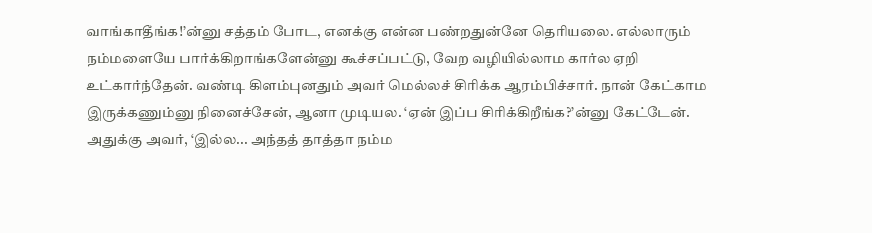வாங்காதீங்க!’ன்னு சத்தம் போட, எனக்கு என்ன பண்றதுன்னே தெரியலை. எல்லாரும் நம்மளையே பார்க்கிறாங்களேன்னு கூச்சப்பட்டு, வேற வழியில்லாம கார்ல ஏறி உட்கார்ந்தேன். வண்டி கிளம்புனதும் அவர் மெல்லச் சிரிக்க ஆரம்பிச்சார். நான் கேட்காம இருக்கணும்னு நினைச்சேன், ஆனா முடியல. ‘ஏன் இப்ப சிரிக்கிறீங்க?’ன்னு கேட்டேன். அதுக்கு அவர், ‘இல்ல... அந்தத் தாத்தா நம்ம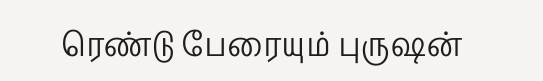ரெண்டு பேரையும் புருஷன்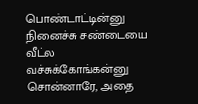பொண்டாட்டின்னு நினைச்சு சண்டையை வீட்ல வச்சுக்கோங்கன்னு சொன்னாரே, அதை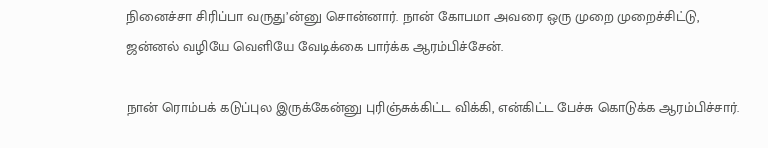நினைச்சா சிரிப்பா வருது’ன்னு சொன்னார். நான் கோபமா அவரை ஒரு முறை முறைச்சிட்டு, ஜன்னல் வழியே வெளியே வேடிக்கை பார்க்க ஆரம்பிச்சேன்.

நான் ரொம்பக் கடுப்புல இருக்கேன்னு புரிஞ்சுக்கிட்ட விக்கி, என்கிட்ட பேச்சு கொடுக்க ஆரம்பிச்சார்.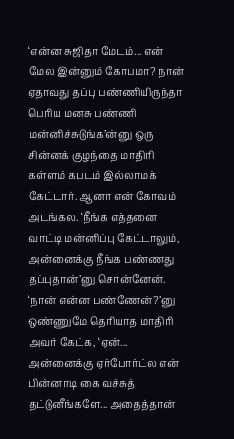‘என்ன சுஜிதா மேடம்... என் மேல இன்னும் கோபமா? நான் ஏதாவது தப்பு பண்ணியிருந்தா பெரிய மனசு பண்ணி மன்னிச்சுடுங்க’ன்னு ஒரு சின்னக் குழந்தை மாதிரி கள்ளம் கபடம் இல்லாமக் கேட்டார். ஆனா என் கோவம் அடங்கல. ‘நீங்க எத்தனை வாட்டி மன்னிப்பு கேட்டாலும், அன்னைக்கு நீங்க பண்ணது தப்புதான்’னு சொன்னேன். ‘நான் என்ன பண்ணேன்?’னு ஒண்ணுமே தெரியாத மாதிரி அவர் கேட்க, ‘ஏன்... அன்னைக்கு ஏர்போர்ட்ல என் பின்னாடி கை வச்சுத் தட்டுனீங்களே... அதைத்தான்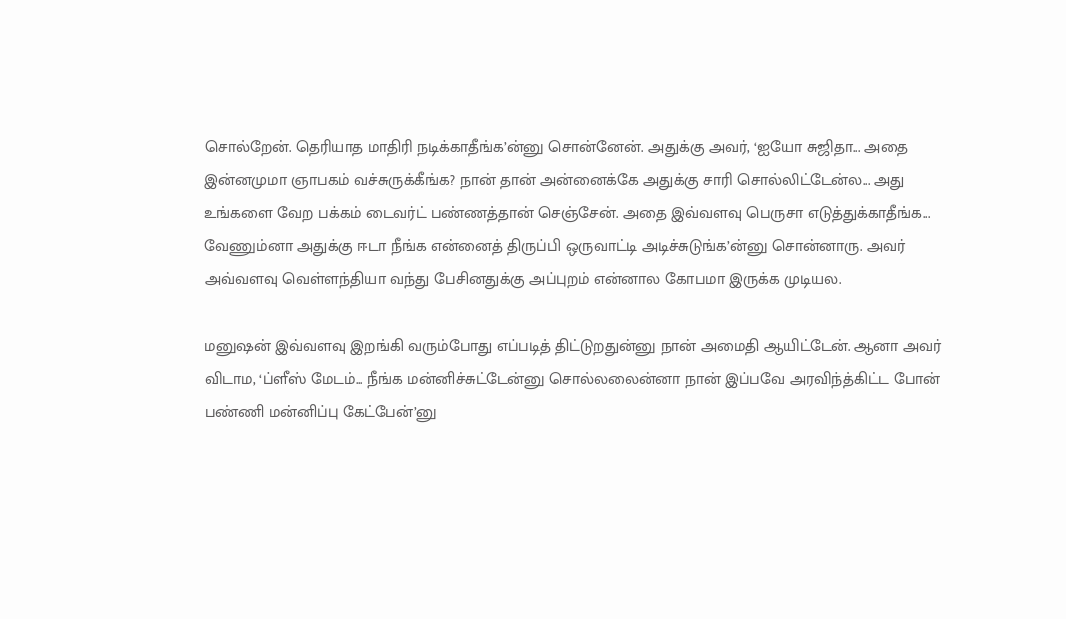சொல்றேன். தெரியாத மாதிரி நடிக்காதீங்க’ன்னு சொன்னேன். அதுக்கு அவர், ‘ஐயோ சுஜிதா... அதை இன்னமுமா ஞாபகம் வச்சுருக்கீங்க? நான் தான் அன்னைக்கே அதுக்கு சாரி சொல்லிட்டேன்ல... அது உங்களை வேற பக்கம் டைவர்ட் பண்ணத்தான் செஞ்சேன். அதை இவ்வளவு பெருசா எடுத்துக்காதீங்க... வேணும்னா அதுக்கு ஈடா நீங்க என்னைத் திருப்பி ஒருவாட்டி அடிச்சுடுங்க’ன்னு சொன்னாரு. அவர் அவ்வளவு வெள்ளந்தியா வந்து பேசினதுக்கு அப்புறம் என்னால கோபமா இருக்க முடியல.

மனுஷன் இவ்வளவு இறங்கி வரும்போது எப்படித் திட்டுறதுன்னு நான் அமைதி ஆயிட்டேன். ஆனா அவர் விடாம, ‘ப்ளீஸ் மேடம்... நீங்க மன்னிச்சுட்டேன்னு சொல்லலைன்னா நான் இப்பவே அரவிந்த்கிட்ட போன் பண்ணி மன்னிப்பு கேட்பேன்’னு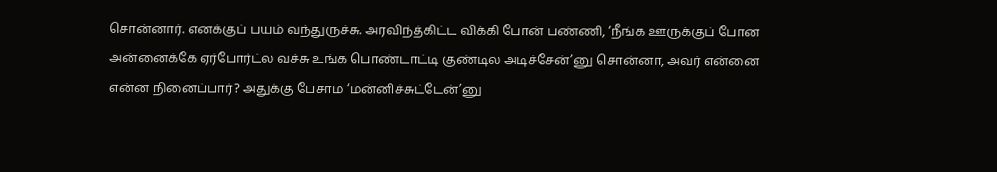சொன்னார். எனக்குப் பயம் வந்துருச்சு. அரவிந்த்கிட்ட விக்கி போன் பண்ணி, ‘நீங்க ஊருக்குப் போன அன்னைக்கே ஏர்போர்ட்ல வச்சு உங்க பொண்டாட்டி குண்டில அடிச்சேன்’னு சொன்னா, அவர் என்னை என்ன நினைப்பார்? அதுக்கு பேசாம ‘மன்னிச்சுட்டேன்’னு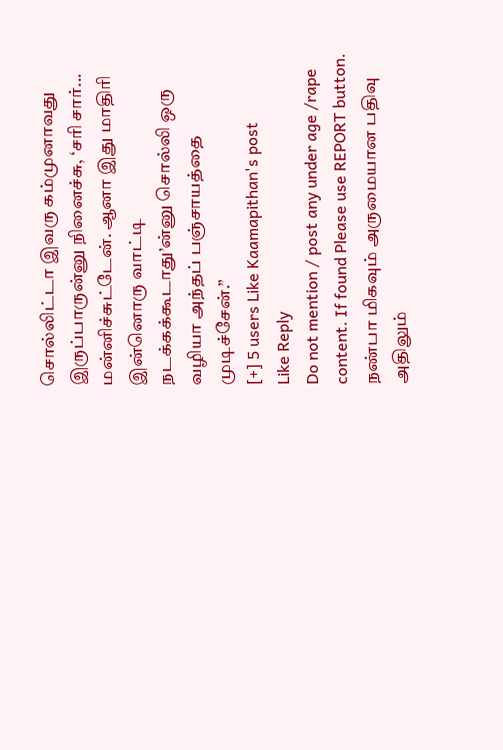சொல்லிட்டா இவரு கம்முனாவது இருப்பாருன்னு நினைச்சு, ‘சரி சார்... மன்னிச்சுட்டேன். ஆனா இது மாதிரி இன்னொரு வாட்டி நடக்கக்கூடாது’ன்னு சொல்லி ஒரு வழியா அந்தப் பஞ்சாயத்தை முடிச்சேன்.”
[+] 5 users Like Kaamapithan's post
Like Reply
Do not mention / post any under age /rape content. If found Please use REPORT button.
நண்பா மிகவும் அருமையான பதிவு அதிலும்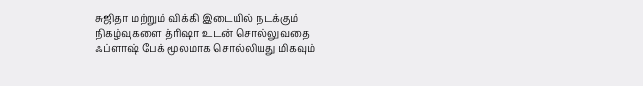சுஜிதா மற்றும் விக்கி இடையில் நடக்கும் நிகழ்வுகளை த்ரிஷா உடன் சொல்லுவதை ஃப்ளாஷ் பேக் மூலமாக சொல்லியது மிகவும்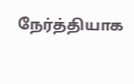நேர்த்தியாக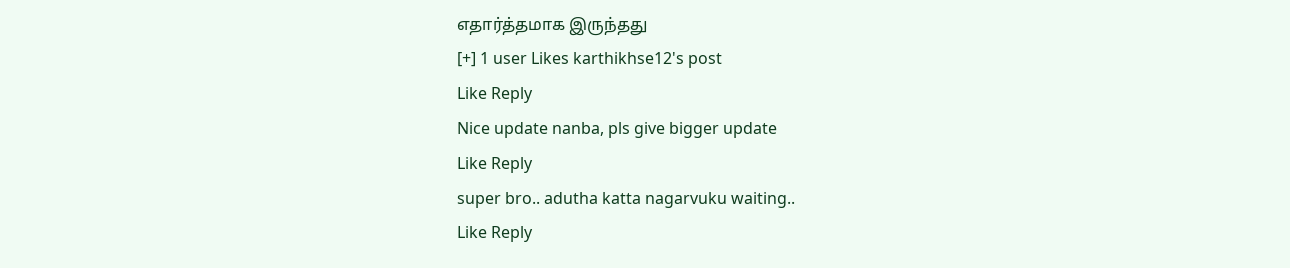எதார்த்தமாக இருந்தது
[+] 1 user Likes karthikhse12's post
Like Reply
Nice update nanba, pls give bigger update
Like Reply
super bro.. adutha katta nagarvuku waiting..
Like Reply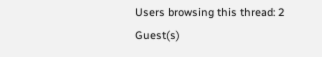Users browsing this thread: 2 Guest(s)